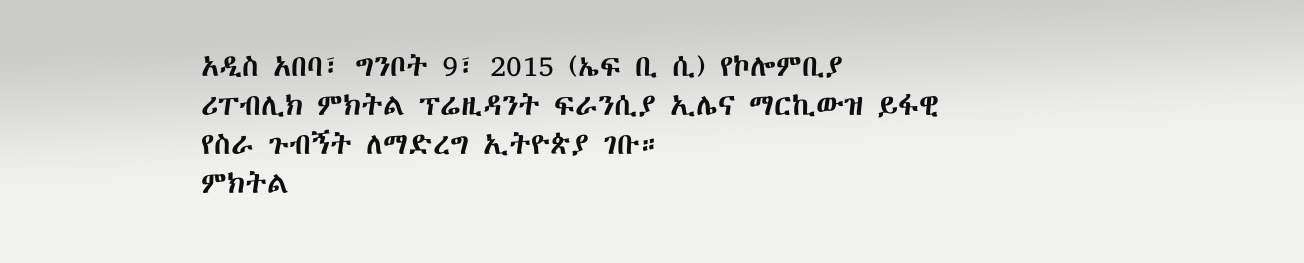አዲስ አበባ፣ ግንቦት 9፣ 2015 (ኤፍ ቢ ሲ) የኮሎምቢያ ሪፐብሊክ ምክትል ፕሬዚዳንት ፍራንሲያ ኢሌና ማርኪውዝ ይፋዊ የስራ ጉብኝት ለማድረግ ኢትዮጵያ ገቡ።
ምክትል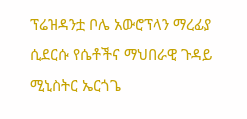ፕሬዝዳንቷ ቦሌ አውሮፕላን ማረፊያ ሲደርሱ የሴቶችና ማህበራዊ ጉዳይ ሚኒስትር ኤርጎጌ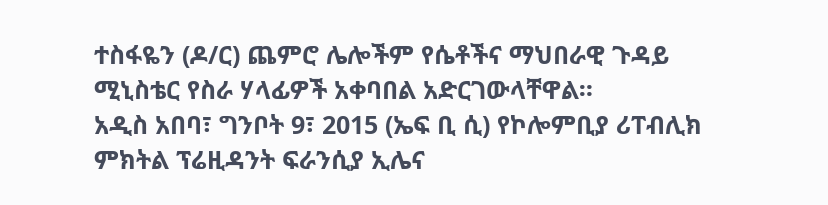ተስፋዬን (ዶ/ር) ጨምሮ ሌሎችም የሴቶችና ማህበራዊ ጉዳይ ሚኒስቴር የስራ ሃላፊዎች አቀባበል አድርገውላቸዋል።
አዲስ አበባ፣ ግንቦት 9፣ 2015 (ኤፍ ቢ ሲ) የኮሎምቢያ ሪፐብሊክ ምክትል ፕሬዚዳንት ፍራንሲያ ኢሌና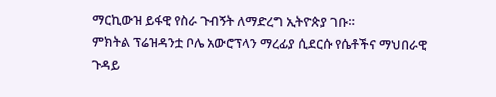ማርኪውዝ ይፋዊ የስራ ጉብኝት ለማድረግ ኢትዮጵያ ገቡ።
ምክትል ፕሬዝዳንቷ ቦሌ አውሮፕላን ማረፊያ ሲደርሱ የሴቶችና ማህበራዊ ጉዳይ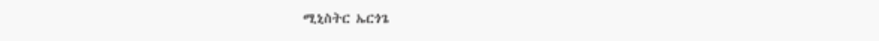ሚኒስትር ኤርጎጌ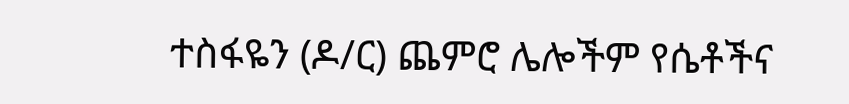ተስፋዬን (ዶ/ር) ጨምሮ ሌሎችም የሴቶችና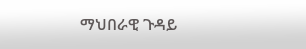ማህበራዊ ጉዳይ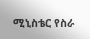ሚኒስቴር የስራ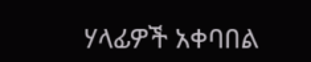ሃላፊዎች አቀባበል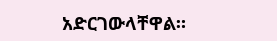አድርገውላቸዋል።